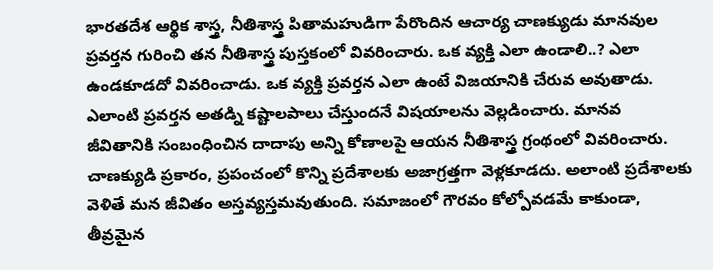భారతదేశ ఆర్థిక శాస్త్ర, నీతిశాస్త్ర పితామహుడిగా పేరొందిన ఆచార్య చాణక్యుడు మానవుల ప్రవర్తన గురించి తన నీతిశాస్త్ర పుస్తకంలో వివరించారు. ఒక వ్యక్తి ఎలా ఉండాలి..? ఎలా ఉండకూడదో వివరించాడు. ఒక వ్యక్తి ప్రవర్తన ఎలా ఉంటే విజయానికి చేరువ అవుతాడు. ఎలాంటి ప్రవర్తన అతడ్ని కష్టాలపాలు చేస్తుందనే విషయాలను వెల్లడించారు. మానవ జీవితానికి సంబంధించిన దాదాపు అన్ని కోణాలపై ఆయన నీతిశాస్త్ర గ్రంథంలో వివరించారు. చాణక్యుడి ప్రకారం, ప్రపంచంలో కొన్ని ప్రదేశాలకు అజాగ్రత్తగా వెళ్లకూడదు. అలాంటి ప్రదేశాలకు వెళితే మన జీవితం అస్తవ్యస్తమవుతుంది. సమాజంలో గౌరవం కోల్పోవడమే కాకుండా, తీవ్రమైన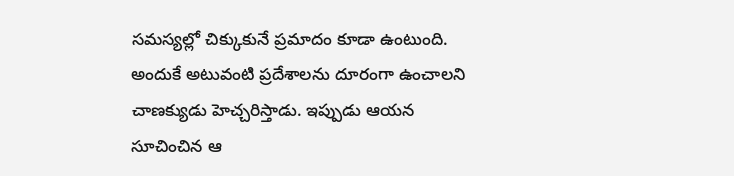సమస్యల్లో చిక్కుకునే ప్రమాదం కూడా ఉంటుంది.
అందుకే అటువంటి ప్రదేశాలను దూరంగా ఉంచాలని చాణక్యుడు హెచ్చరిస్తాడు. ఇప్పుడు ఆయన సూచించిన ఆ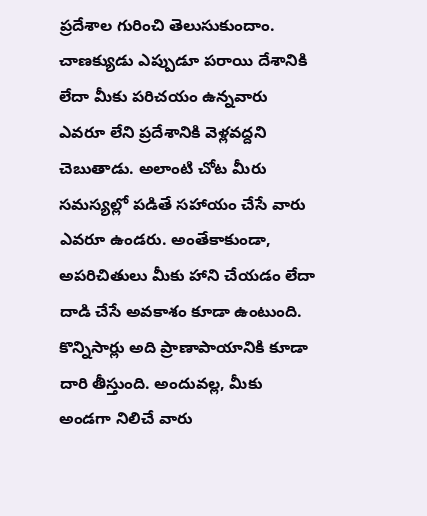ప్రదేశాల గురించి తెలుసుకుందాం.
చాణక్యుడు ఎప్పుడూ పరాయి దేశానికి లేదా మీకు పరిచయం ఉన్నవారు ఎవరూ లేని ప్రదేశానికి వెళ్లవద్దని చెబుతాడు. అలాంటి చోట మీరు సమస్యల్లో పడితే సహాయం చేసే వారు ఎవరూ ఉండరు. అంతేకాకుండా, అపరిచితులు మీకు హాని చేయడం లేదా దాడి చేసే అవకాశం కూడా ఉంటుంది. కొన్నిసార్లు అది ప్రాణాపాయానికి కూడా దారి తీస్తుంది. అందువల్ల, మీకు అండగా నిలిచే వారు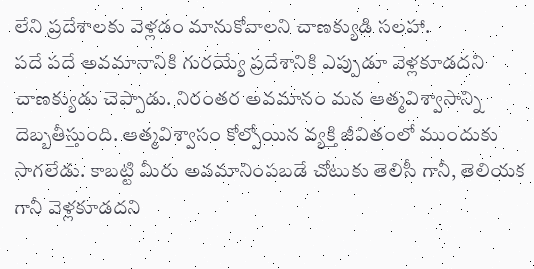లేని ప్రదేశాలకు వెళ్లడం మానుకోవాలని చాణక్యుడి సలహా.
పదే పదే అవమానానికి గురయ్యే ప్రదేశానికి ఎప్పుడూ వెళ్లకూడదని చాణక్యుడు చెప్పాడు. నిరంతర అవమానం మన ఆత్మవిశ్వాసాన్ని దెబ్బతీస్తుంది. ఆత్మవిశ్వాసం కోల్పోయిన వ్యక్తి జీవితంలో ముందుకు సాగలేడు. కాబట్టి మీరు అవమానింపబడే చోటుకు తెలిసీ గానీ, తెలియక గానీ వెళ్లకూడదని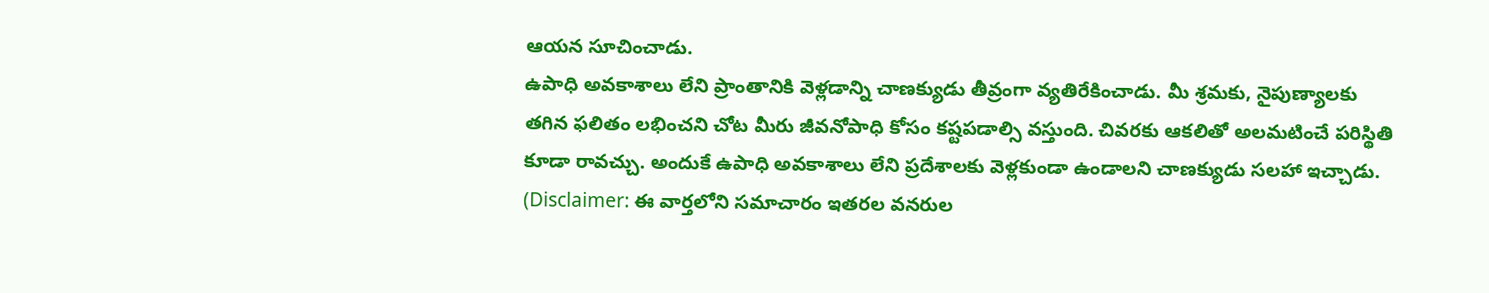ఆయన సూచించాడు.
ఉపాధి అవకాశాలు లేని ప్రాంతానికి వెళ్లడాన్ని చాణక్యుడు తీవ్రంగా వ్యతిరేకించాడు. మీ శ్రమకు, నైపుణ్యాలకు తగిన ఫలితం లభించని చోట మీరు జీవనోపాధి కోసం కష్టపడాల్సి వస్తుంది. చివరకు ఆకలితో అలమటించే పరిస్థితి కూడా రావచ్చు. అందుకే ఉపాధి అవకాశాలు లేని ప్రదేశాలకు వెళ్లకుండా ఉండాలని చాణక్యుడు సలహా ఇచ్చాడు.
(Disclaimer: ఈ వార్తలోని సమాచారం ఇతరల వనరుల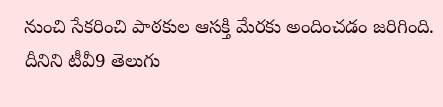నుంచి సేకరించి పాఠకుల ఆసక్తి మేరకు అందించడం జరిగింది. దీనిని టీవీ9 తెలుగు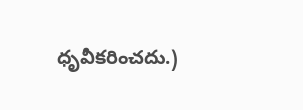ధృవీకరించదు.)